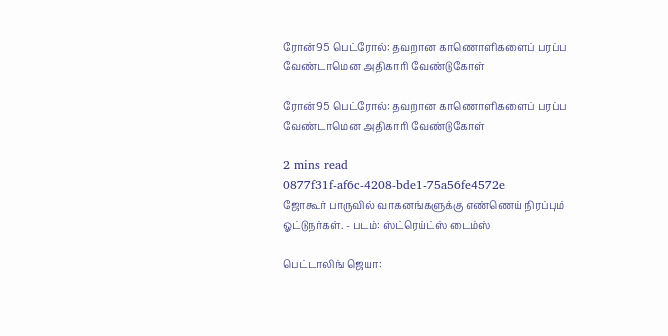ரோன்95 பெட்ரோல்: தவறான காணொளிகளைப் பரப்ப வேண்டாமென அதிகாரி வேண்டுகோள்

ரோன்95 பெட்ரோல்: தவறான காணொளிகளைப் பரப்ப வேண்டாமென அதிகாரி வேண்டுகோள்

2 mins read
0877f31f-af6c-4208-bde1-75a56fe4572e
ஜோகூர் பாருவில் வாகனங்களுக்கு எண்ணெய் நிரப்பும் ஓட்டுநர்கள். - படம்: ஸ்ட்ரெய்ட்ஸ் டைம்ஸ்

பெட்டாலிங் ஜெயா: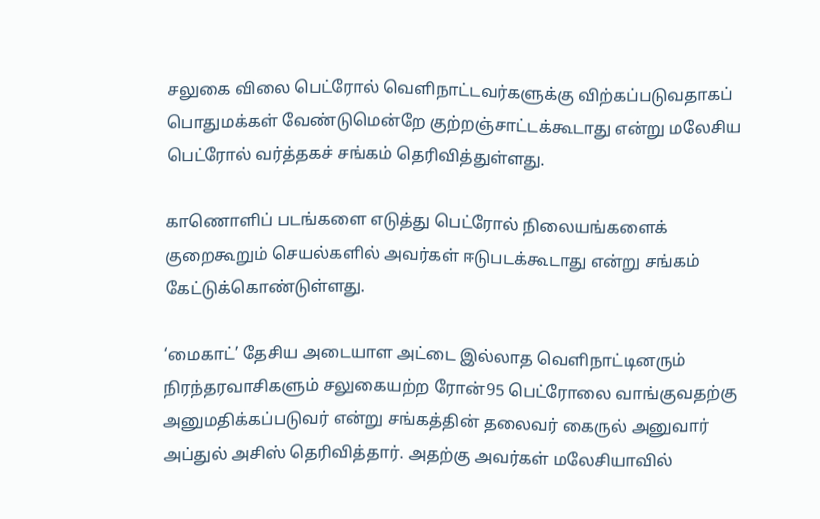சலுகை விலை பெட்ரோல் வெளிநாட்டவர்களுக்கு விற்கப்படுவதாகப் பொதுமக்கள் வேண்டுமென்றே குற்றஞ்சாட்டக்கூடாது என்று மலேசிய பெட்ரோல் வர்த்தகச் சங்கம் தெரிவித்துள்ளது.

காணொளிப் படங்களை எடுத்து பெட்ரோல் நிலையங்களைக் குறைகூறும் செயல்களில் அவர்கள் ஈடுபடக்கூடாது என்று சங்கம் கேட்டுக்கொண்டுள்ளது.

‘மைகாட்’ தேசிய அடையாள அட்டை இல்லாத வெளிநாட்டினரும் நிரந்தரவாசிகளும் சலுகையற்ற ரோன்95 பெட்ரோலை வாங்குவதற்கு அனுமதிக்கப்படுவர் என்று சங்கத்தின் தலைவர் கைருல் அனுவார் அப்துல் அசிஸ் தெரிவித்தார். அதற்கு அவர்கள் மலேசியாவில்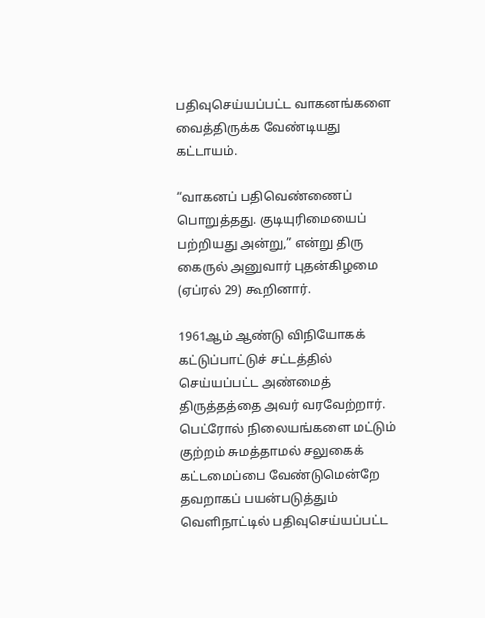பதிவுசெய்யப்பட்ட வாகனங்களை வைத்திருக்க வேண்டியது கட்டாயம்.

“வாகனப் பதிவெண்ணைப் பொறுத்தது. குடியுரிமையைப் பற்றியது அன்று,” என்று திரு கைருல் அனுவார் புதன்கிழமை (ஏப்ரல் 29) கூறினார்.

1961ஆம் ஆண்டு விநியோகக் கட்டுப்பாட்டுச் சட்டத்தில் செய்யப்பட்ட அண்மைத் திருத்தத்தை அவர் வரவேற்றார். பெட்ரோல் நிலையங்களை மட்டும் குற்றம் சுமத்தாமல் சலுகைக் கட்டமைப்பை வேண்டுமென்றே தவறாகப் பயன்படுத்தும் வெளிநாட்டில் பதிவுசெய்யப்பட்ட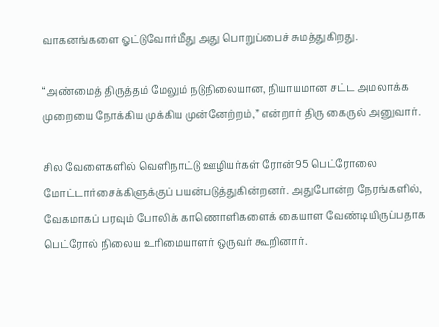வாகனங்களை ஓட்டுவோர்மீது அது பொறுப்பைச் சுமத்துகிறது.

“அண்மைத் திருத்தம் மேலும் நடுநிலையான, நியாயமான சட்ட அமலாக்க முறையை நோக்கிய முக்கிய முன்னேற்றம்,” என்றார் திரு கைருல் அனுவார்.

சில வேளைகளில் வெளிநாட்டு ஊழியர்கள் ரோன்95 பெட்ரோலை மோட்டார்சைக்கிளுக்குப் பயன்படுத்துகின்றனர். அதுபோன்ற நேரங்களில், வேகமாகப் பரவும் போலிக் காணொளிகளைக் கையாள வேண்டியிருப்பதாக பெட்ரோல் நிலைய உரிமையாளர் ஒருவர் கூறினார்.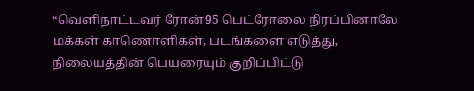“வெளிநாட்டவர் ரோன்95 பெட்ரோலை நிரப்பினாலே மக்கள் காணொளிகள், படங்களை எடுத்து, நிலையத்தின் பெயரையும் குறிப்பிட்டு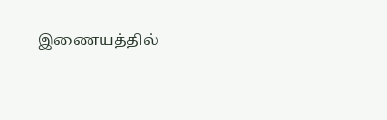இணையத்தில்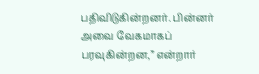பதிவிடுகின்றனர். பின்னர் அவை வேகமாகப் பரவுகின்றன,” என்றார்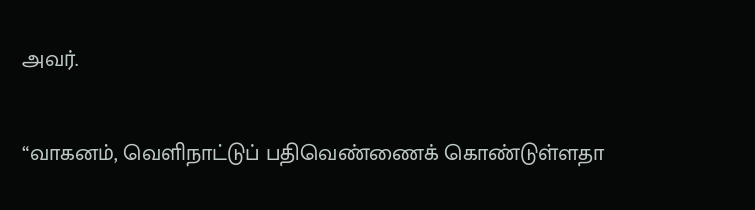அவர்.

“வாகனம், வெளிநாட்டுப் பதிவெண்ணைக் கொண்டுள்ளதா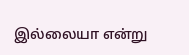இல்லையா என்று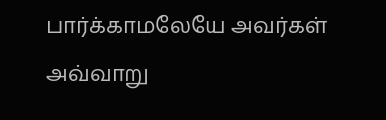பார்க்காமலேயே அவர்கள் அவ்வாறு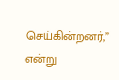செய்கின்றனர்,” என்று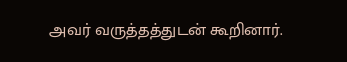அவர் வருத்தத்துடன் கூறினார்.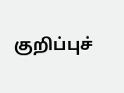குறிப்புச்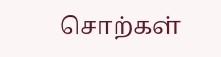சொற்கள்